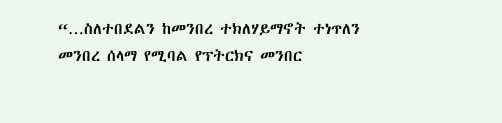“…ስለተበደልን ከመንበረ ተክለሃይማኖት ተነጥለን መንበረ ሰላማ የሚባል የፕትርክና መንበር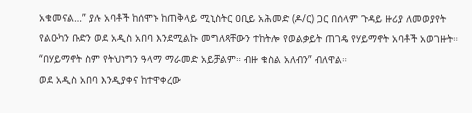አቁመናል…” ያሉ አባቶች ከሰሞኑ ከጠቅላይ ሚኒስትር ዐቢይ አሕመድ (ዶ/ር) ጋር በሰላም ጉዳይ ዙሪያ ለመወያየት የልዑካን ቡድን ወደ አዲስ አበባ እንደሚልኩ መግለጻቸውን ተከትሎ የወልቃይት ጠገዴ የሃይማኖት አባቶች አወገዙት። “በሃይማኖት ስም የትህነግን ዓላማ ማራመድ አይቻልም። ብዙ ቁስል አለብን” ብለዋል።
ወደ አዲስ አበባ እንዲያቀና ከተዋቀረው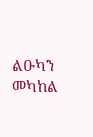ልዑካን መካከል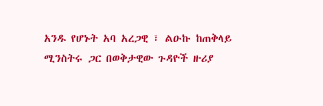አንዱ የሆኑት አባ አረጋዊ ፣ ልዑኩ ከጠቅላይ ሚንስትሩ ጋር በወቅታዊው ጉዳዮች ዙሪያ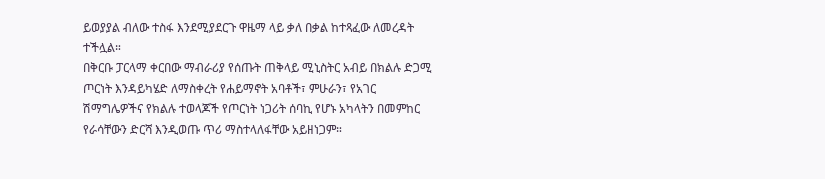ይወያያል ብለው ተስፋ እንደሚያደርጉ ዋዜማ ላይ ቃለ በቃል ከተጻፈው ለመረዳት ተችሏል።
በቅርቡ ፓርላማ ቀርበው ማብራሪያ የሰጡት ጠቅላይ ሚኒስትር አብይ በክልሉ ድጋሚ ጦርነት እንዳይካሄድ ለማስቀረት የሐይማኖት አባቶች፣ ምሁራን፣ የአገር ሽማግሌዎችና የክልሉ ተወላጆች የጦርነት ነጋሪት ሰባኪ የሆኑ አካላትን በመምከር የራሳቸውን ድርሻ እንዲወጡ ጥሪ ማስተላለፋቸው አይዘነጋም።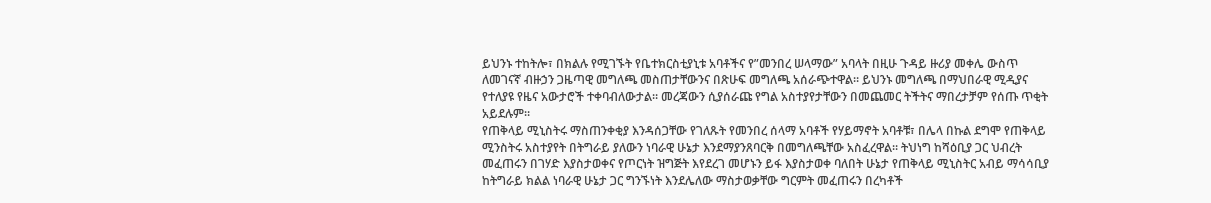ይህንኑ ተከትሎ፣ በክልሉ የሚገኙት የቤተክርስቲያኒቱ አባቶችና የ”መንበረ ሠላማው” አባላት በዚሁ ጉዳይ ዙሪያ መቀሌ ውስጥ ለመገናኛ ብዙኃን ጋዜጣዊ መግለጫ መስጠታቸውንና በጽሁፍ መግለጫ አሰራጭተዋል። ይህንኑ መግለጫ በማህበራዊ ሚዲያና የተለያዩ የዜና አውታሮች ተቀባብለውታል። መረጃውን ሲያሰራጩ የግል አስተያየታቸውን በመጨመር ትችትና ማበረታቻም የሰጡ ጥቂት አይደሉም።
የጠቅላይ ሚኒስትሩ ማስጠንቀቂያ እንዳሰጋቸው የገለጹት የመንበረ ሰላማ አባቶች የሃይማኖት አባቶቹ፣ በሌላ በኩል ደግሞ የጠቅላይ ሚንስትሩ አስተያየት በትግራይ ያለውን ነባራዊ ሁኔታ እንደማያንጸባርቅ በመግለጫቸው አስፈረዋል። ትህነግ ከሻዕቢያ ጋር ህብረት መፈጠሩን በገሃድ እያስታወቀና የጦርነት ዝግጅት እየደረገ መሆኑን ይፋ እያስታወቀ ባለበት ሁኔታ የጠቅላይ ሚኒስትር አብይ ማሳሳቢያ ከትግራይ ክልል ነባራዊ ሁኔታ ጋር ግንኙነት እንደሌለው ማስታወቃቸው ግርምት መፈጠሩን በረካቶች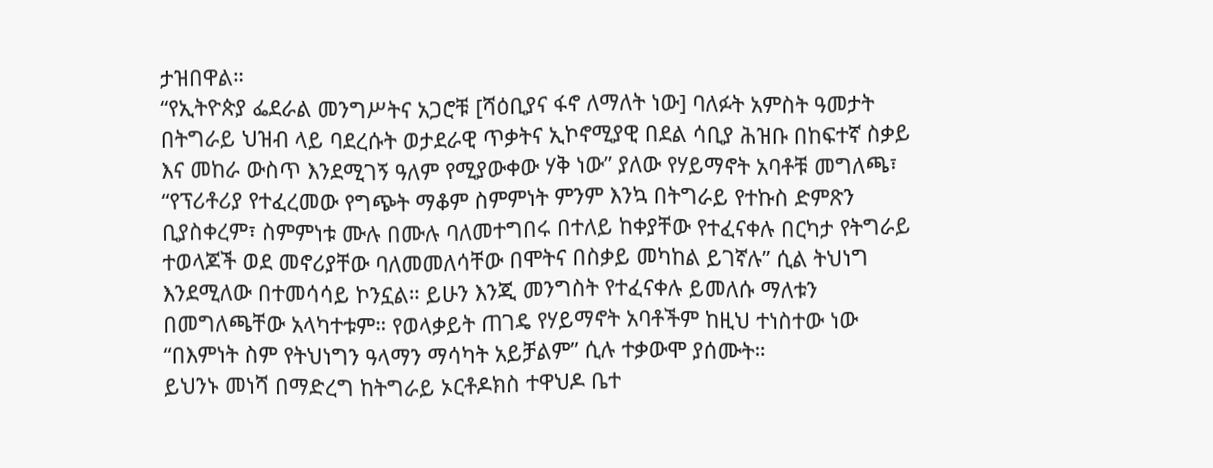ታዝበዋል።
“የኢትዮጵያ ፌደራል መንግሥትና አጋሮቹ [ሻዕቢያና ፋኖ ለማለት ነው] ባለፉት አምስት ዓመታት በትግራይ ህዝብ ላይ ባደረሱት ወታደራዊ ጥቃትና ኢኮኖሚያዊ በደል ሳቢያ ሕዝቡ በከፍተኛ ስቃይ እና መከራ ውስጥ እንደሚገኝ ዓለም የሚያውቀው ሃቅ ነው” ያለው የሃይማኖት አባቶቹ መግለጫ፣ “የፕሪቶሪያ የተፈረመው የግጭት ማቆም ስምምነት ምንም እንኳ በትግራይ የተኩስ ድምጽን ቢያስቀረም፣ ስምምነቱ ሙሉ በሙሉ ባለመተግበሩ በተለይ ከቀያቸው የተፈናቀሉ በርካታ የትግራይ ተወላጆች ወደ መኖሪያቸው ባለመመለሳቸው በሞትና በስቃይ መካከል ይገኛሉ” ሲል ትህነግ እንደሚለው በተመሳሳይ ኮንኗል። ይሁን እንጂ መንግስት የተፈናቀሉ ይመለሱ ማለቱን በመግለጫቸው አላካተቱም። የወላቃይት ጠገዴ የሃይማኖት አባቶችም ከዚህ ተነስተው ነው “በእምነት ስም የትህነግን ዓላማን ማሳካት አይቻልም” ሲሉ ተቃውሞ ያሰሙት።
ይህንኑ መነሻ በማድረግ ከትግራይ ኦርቶዶክስ ተዋህዶ ቤተ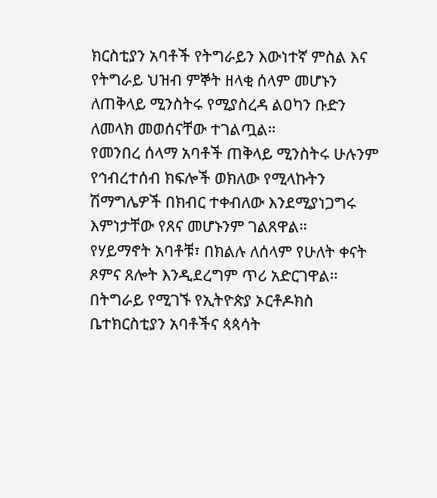ክርስቲያን አባቶች የትግራይን እውነተኛ ምስል እና የትግራይ ህዝብ ምኞት ዘላቂ ሰላም መሆኑን ለጠቅላይ ሚንስትሩ የሚያስረዳ ልዐካን ቡድን ለመላክ መወሰናቸው ተገልጧል።
የመንበረ ሰላማ አባቶች ጠቅላይ ሚንስትሩ ሁሉንም የኅብረተሰብ ክፍሎች ወክለው የሚላኩትን ሽማግሌዎች በክብር ተቀብለው እንደሚያነጋግሩ እምነታቸው የጸና መሆኑንም ገልጸዋል።
የሃይማኖት አባቶቹ፣ በክልሉ ለሰላም የሁለት ቀናት ጾምና ጸሎት እንዲደረግም ጥሪ አድርገዋል። በትግራይ የሚገኙ የኢትዮጵያ ኦርቶዶክስ ቤተክርስቲያን አባቶችና ጳጳሳት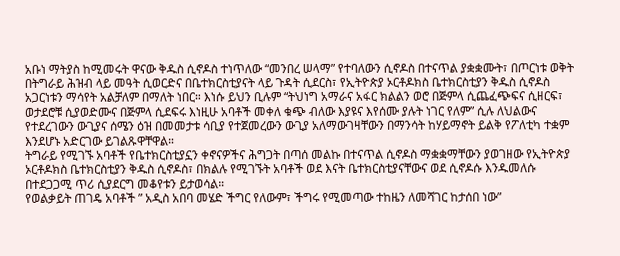አቡነ ማትያስ ከሚመሩት ዋናው ቅዱስ ሲኖዶስ ተነጥለው “መንበረ ሠላማ” የተባለውን ሲኖዶስ በተናጥል ያቋቋሙት፣ በጦርነቱ ወቅት በትግራይ ሕዝብ ላይ መዓት ሲወርድና በቤተክርስቲያናት ላይ ጉዳት ሲደርስ፣ የኢትዮጵያ ኦርቶዶክስ ቤተክርስቲያን ቅዱስ ሲኖዶስ አጋርነቱን ማሳየት አልቻለም በማለት ነበር። እነሱ ይህን ቢሉም “ትህነግ አማራና አፋር ክልልን ወሮ በጅምላ ሲጨፈጭፍና ሲዘርፍ፣ ወታደሮቹ ሲያወድሙና በጅምላ ሲደፍሩ እነዚሁ አባቶች መቀለ ቁጭ ብለው እያዩና እየሰሙ ያሉት ነገር የለም” ሲሉ ለህልውና የተደረገውን ውጊያና ሰሜን ዕዝ በመመታቱ ሳቢያ የተጀመረውን ውጊያ አለማውገዛቸውን በማንሳት ከሃይማኖት ይልቅ የፖለቲካ ተቋም እንደሆኑ አድርገው ይገልጹዋቸዋል።
ትግራይ የሚገኙ አባቶች የቤተክርስቲያኗን ቀኖናዎችና ሕግጋት በጣሰ መልኩ በተናጥል ሲኖዶስ ማቋቋማቸውን ያወገዘው የኢትዮጵያ ኦርቶዶክስ ቤተክርስቲያን ቅዱስ ሲኖዶስ፣ በክልሉ የሚገኙት አባቶች ወደ እናት ቤተክርስቲያናቸውና ወደ ሲኖዶሱ እንዱመለሱ በተደጋጋሚ ጥሪ ሲያደርግ መቆየቱን ይታወሳል።
የወልቃይት ጠገዴ አባቶች ” አዲስ አበባ መሄድ ችግር የለውም፣ ችግሩ የሚመጣው ተከዜን ለመሻገር ከታሰበ ነው”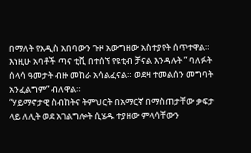በማለት የአዲስ አበባውን ጉዞ አውግዘው አስተያየት ሰጥተዋል። እነዚሁ አባቶች ጣና ቲቪ በተሰኘ የዩቲብ ቻናል እንዳሉት ” ባለፉት ሰላሳ ዓመታት ብዙ መከራ አሳልፈናል። ወደዛ ተመልሰን መግባት አንፈልግም” ብለዋል።
“ሃይማኖታዊ ስብከትና ትምህርት በአማርኛ በማስጠታቸው ቃፍታ ላይ ለሊት ወደ አገልግሎት ሲሄዱ ተያዘው ምላሳቸውን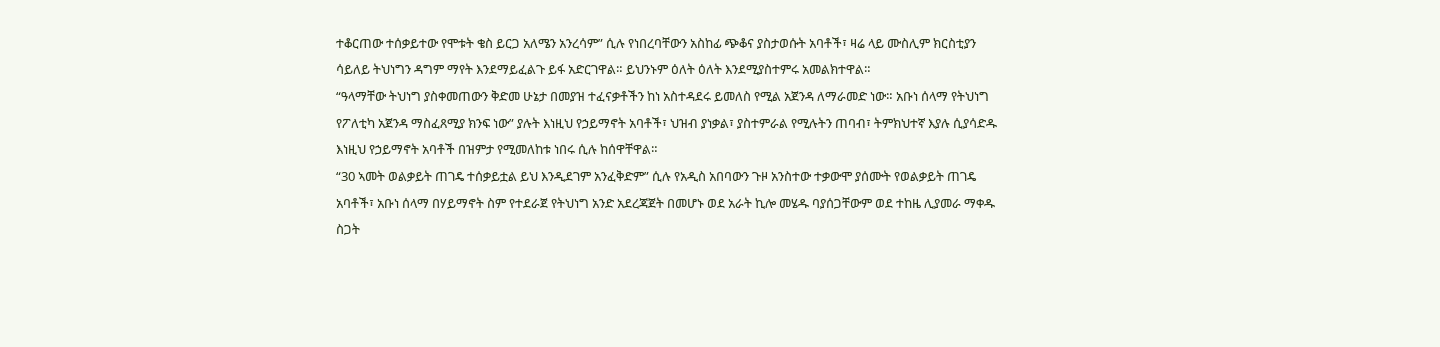ተቆርጠው ተሰቃይተው የሞቱት ቄስ ይርጋ አለሜን አንረሳም” ሲሉ የነበረባቸውን አስከፊ ጭቆና ያስታወሱት አባቶች፣ ዛሬ ላይ ሙስሊም ክርስቲያን ሳይለይ ትህነግን ዳግም ማየት እንደማይፈልጉ ይፋ አድርገዋል። ይህንኑም ዕለት ዕለት እንደሚያስተምሩ አመልክተዋል።
“ዓላማቸው ትህነግ ያስቀመጠውን ቅድመ ሁኔታ በመያዝ ተፈናቃቶችን ከነ አስተዳደሩ ይመለስ የሚል አጀንዳ ለማራመድ ነው። አቡነ ሰላማ የትህነግ የፖለቲካ አጀንዳ ማስፈጸሚያ ክንፍ ነው” ያሉት እነዚህ የኃይማኖት አባቶች፣ ህዝብ ያነቃል፣ ያስተምራል የሚሉትን ጠባብ፣ ትምክህተኛ እያሉ ሲያሳድዱ እነዚህ የኃይማኖት አባቶች በዝምታ የሚመለከቱ ነበሩ ሲሉ ከሰዋቸዋል።
“30 ኣመት ወልቃይት ጠገዴ ተሰቃይቷል ይህ እንዲደገም አንፈቅድም” ሲሉ የአዲስ አበባውን ጉዞ አንስተው ተቃውሞ ያሰሙት የወልቃይት ጠገዴ አባቶች፣ አቡነ ሰላማ በሃይማኖት ስም የተደራጀ የትህነግ አንድ አደረጃጀት በመሆኑ ወደ አራት ኪሎ መሄዱ ባያሰጋቸውም ወደ ተከዜ ሊያመራ ማቀዱ ስጋት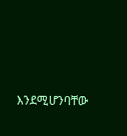እንደሚሆንባቸው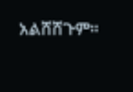አልሸሸጉም።